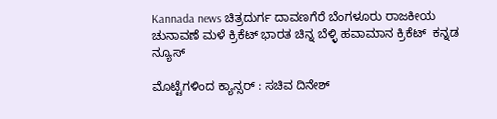Kannada news ಚಿತ್ರದುರ್ಗ ದಾವಣಗೆರೆ ಬೆಂಗಳೂರು ರಾಜಕೀಯ ಚುನಾವಣೆ ಮಳೆ ಕ್ರಿಕೆಟ್ ಭಾರತ ಚಿನ್ನ ಬೆಳ್ಳಿ ಹವಾಮಾನ ಕ್ರಿಕೆಟ್  ಕನ್ನಡ ನ್ಯೂಸ್

ಮೊಟ್ಟೆಗಳಿಂದ ಕ್ಯಾನ್ಸರ್ : ಸಚಿವ ದಿನೇಶ್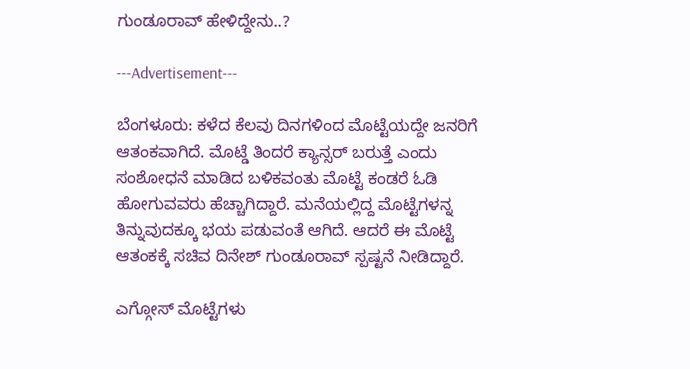ಗುಂಡೂರಾವ್ ಹೇಳಿದ್ದೇನು..?

---Advertisement---

ಬೆಂಗಳೂರು: ಕಳೆದ ಕೆಲವು ದಿನಗಳಿಂದ ಮೊಟ್ಟೆಯದ್ದೇ ಜನರಿಗೆ ಆತಂಕವಾಗಿದೆ. ಮೊಟ್ಡೆ ತಿಂದರೆ ಕ್ಯಾನ್ಸರ್ ಬರುತ್ತೆ ಎಂದು ಸಂಶೋಧನೆ ಮಾಡಿದ ಬಳಿಕವಂತು ಮೊಟ್ಟೆ ಕಂಡರೆ ಓಡಿ ಹೋಗುವವರು ಹೆಚ್ಚಾಗಿದ್ದಾರೆ. ಮನೆಯಲ್ಲಿದ್ದ ಮೊಟ್ಟೆಗಳನ್ನ ತಿನ್ನುವುದಕ್ಕೂ ಭಯ ಪಡುವಂತೆ ಆಗಿದೆ. ಆದರೆ ಈ ಮೊಟ್ಟೆ ಆತಂಕಕ್ಕೆ ಸಚಿವ ದಿನೇಶ್ ಗುಂಡೂರಾವ್ ಸ್ಪಷ್ಟನೆ ನೀಡಿದ್ದಾರೆ.

ಎಗ್ಗೋಸ್ ಮೊಟ್ಟೆಗಳು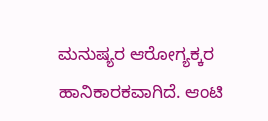ಮನುಷ್ಯರ ಆರೋಗ್ಯಕ್ಕರ ಹಾನಿಕಾರಕವಾಗಿದೆ. ಆಂಟಿ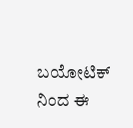ಬಯೋಟಿಕ್ ನಿಂದ ಈ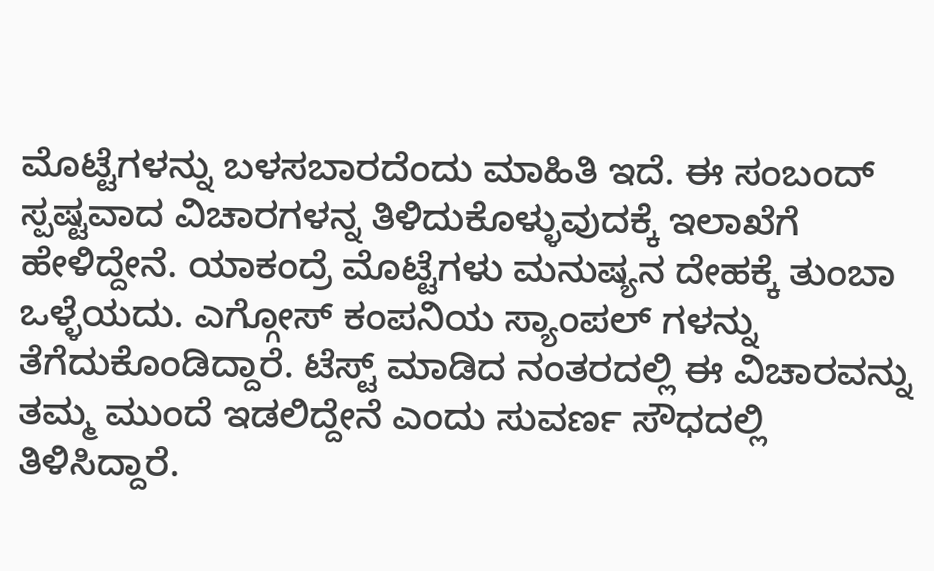ಮೊಟ್ಟೆಗಳನ್ನು ಬಳಸಬಾರದೆಂದು ಮಾಹಿತಿ ಇದೆ. ಈ ಸಂಬಂದ್ ಸ್ಪಷ್ಟವಾದ ವಿಚಾರಗಳನ್ನ ತಿಳಿದುಕೊಳ್ಳುವುದಕ್ಕೆ ಇಲಾಖೆಗೆ ಹೇಳಿದ್ದೇನೆ. ಯಾಕಂದ್ರೆ ಮೊಟ್ಟೆಗಳು ಮನುಷ್ಯನ ದೇಹಕ್ಕೆ ತುಂಬಾ ಒಳ್ಳೆಯದು. ಎಗ್ಗೋಸ್ ಕಂಪನಿಯ ಸ್ಯಾಂಪಲ್ ಗಳನ್ನು ತೆಗೆದುಕೊಂಡಿದ್ದಾರೆ. ಟೆಸ್ಟ್ ಮಾಡಿದ ನಂತರದಲ್ಲಿ ಈ ವಿಚಾರವನ್ನು ತಮ್ಮ ಮುಂದೆ ಇಡಲಿದ್ದೇನೆ ಎಂದು ಸುವರ್ಣ ಸೌಧದಲ್ಲಿ ತಿಳಿಸಿದ್ದಾರೆ.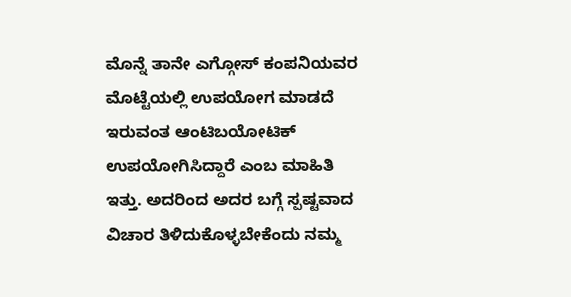ಮೊನ್ನೆ ತಾನೇ ಎಗ್ಗೋಸ್ ಕಂಪನಿಯವರ ಮೊಟ್ಟೆಯಲ್ಲಿ ಉಪಯೋಗ ಮಾಡದೆ ಇರುವಂತ ಆಂಟಿಬಯೋಟಿಕ್ ಉಪಯೋಗಿಸಿದ್ದಾರೆ ಎಂಬ ಮಾಹಿತಿ ಇತ್ತು. ಅದರಿಂದ ಅದರ ಬಗ್ಗೆ ಸ್ಪಷ್ಟವಾದ ವಿಚಾರ ತಿಳಿದುಕೊಳ್ಳಬೇಕೆಂದು ನಮ್ಮ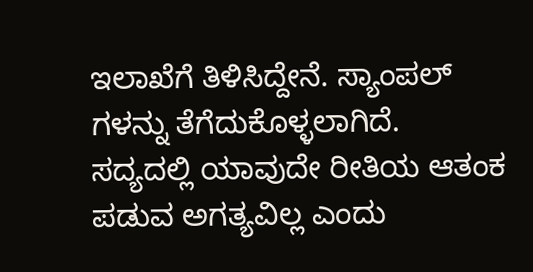ಇಲಾಖೆಗೆ ತಿಳಿಸಿದ್ದೇನೆ. ಸ್ಯಾಂಪಲ್ ಗಳನ್ನು ತೆಗೆದುಕೊಳ್ಳಲಾಗಿದೆ. ಸದ್ಯದಲ್ಲಿ ಯಾವುದೇ ರೀತಿಯ ಆತಂಕ ಪಡುವ ಅಗತ್ಯವಿಲ್ಲ ಎಂದು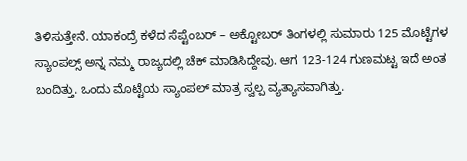ತಿಳಿಸುತ್ತೇನೆ. ಯಾಕಂದ್ರೆ ಕಳೆದ ಸೆಪ್ಟೆಂಬರ್ – ಅಕ್ಟೋಬರ್ ತಿಂಗಳಲ್ಲಿ ಸುಮಾರು 125 ಮೊಟ್ಟೆಗಳ‌ ಸ್ಯಾಂಪಲ್ಸ್ ಅನ್ನ ನಮ್ಮ ರಾಜ್ಯದಲ್ಲಿ ಚೆಕ್ ಮಾಡಿಸಿದ್ದೇವು. ಆಗ 123-124 ಗುಣಮಟ್ಟ ಇದೆ ಅಂತ ಬಂದಿತ್ತು. ಒಂದು ಮೊಟ್ಟೆಯ ಸ್ಯಾಂಪಲ್ ಮಾತ್ರ ಸ್ವಲ್ಪ ವ್ಯತ್ಯಾಸವಾಗಿತ್ತು.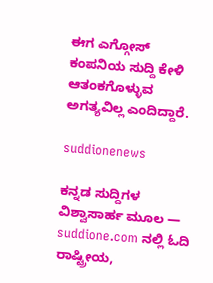ಈಗ ಎಗ್ಗೋಸ್ ಕಂಪನಿಯ ಸುದ್ದಿ ಕೇಳಿ ಆತಂಕಗೊಳ್ಳುವ ಅಗತ್ಯವಿಲ್ಲ ಎಂದಿದ್ದಾರೆ.

suddionenews

ಕನ್ನಡ ಸುದ್ದಿಗಳ ವಿಶ್ವಾಸಾರ್ಹ ಮೂಲ — suddione.com ನಲ್ಲಿ ಓದಿ ರಾಷ್ಟ್ರೀಯ,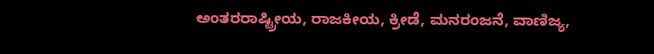ಅಂತರರಾಷ್ಟ್ರೀಯ, ರಾಜಕೀಯ, ಕ್ರೀಡೆ, ಮನರಂಜನೆ, ವಾಣಿಜ್ಯ,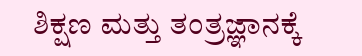ಶಿಕ್ಷಣ ಮತ್ತು ತಂತ್ರಜ್ಞಾನಕ್ಕೆ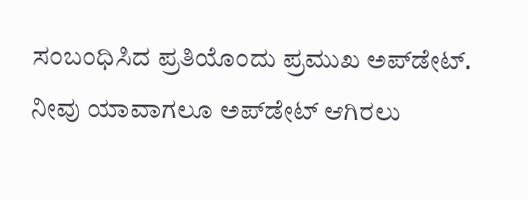ಸಂಬಂಧಿಸಿದ ಪ್ರತಿಯೊಂದು ಪ್ರಮುಖ ಅಪ್‌ಡೇಟ್. ನೀವು ಯಾವಾಗಲೂ ಅಪ್‌ಡೇಟ್ ಆಗಿರಲು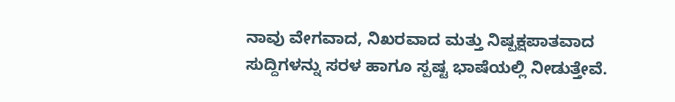ನಾವು ವೇಗವಾದ, ನಿಖರವಾದ ಮತ್ತು ನಿಷ್ಪಕ್ಷಪಾತವಾದ ಸುದ್ದಿಗಳನ್ನು ಸರಳ ಹಾಗೂ ಸ್ಪಷ್ಟ ಭಾಷೆಯಲ್ಲಿ ನೀಡುತ್ತೇವೆ.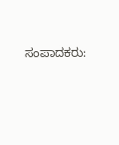ಸಂಪಾದಕರು: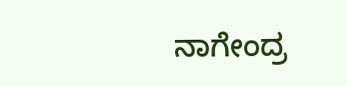ನಾಗೇಂದ್ರ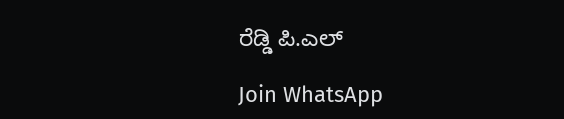ರೆಡ್ಡಿ ಪಿ.ಎಲ್

Join WhatsApp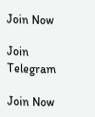Join Now

Join Telegram

Join Now